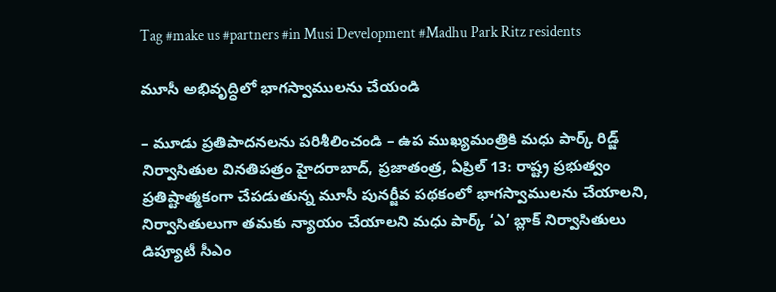Tag #make us #partners #in Musi Development #Madhu Park Ritz residents

మూసీ అభివృద్ధిలో భాగస్వాములను చేయండి

– మూడు ప్రతిపాదనలను పరిశీలించండి – ఉప ముఖ్యమంత్రికి మధు పార్క్ రిడ్జ్ నిర్వాసితుల వినతిపత్రం హైదరాబాద్, ప్రజాతంత్ర, ఏప్రిల్ 13: రాష్ట్ర ప్రభుత్వం ప్రతిష్టాత్మకంగా చేపడుతున్న మూసీ పునర్జీవ పథకంలో భాగస్వాములను చేయాలని, నిర్వాసితులుగా తమకు న్యాయం చేయాలని మధు పార్క్ ‘ఎ’ బ్లాక్ నిర్వాసితులు డిప్యూటీ సీఎం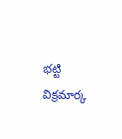భట్టి విక్రమార్క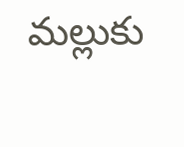మల్లుకు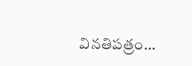వినతిపత్రం…